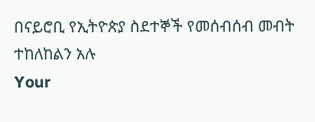በናይሮቢ የኢትዮጵያ ስደተኞች የመሰብሰብ መብት ተከለከልን አሉ
Your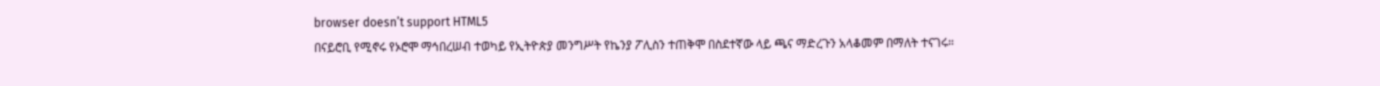browser doesn’t support HTML5
በናይሮቢ የሚኖሩ የኦሮሞ ማኅበረሠብ ተወካይ የኢትዮጵያ መንግሥት የኬንያ ፖሊስን ተጠቅሞ በስደተኛው ላይ ጫና ማድረጉን አላቆመም በማለት ተናገሩ።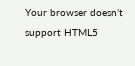Your browser doesn’t support HTML5